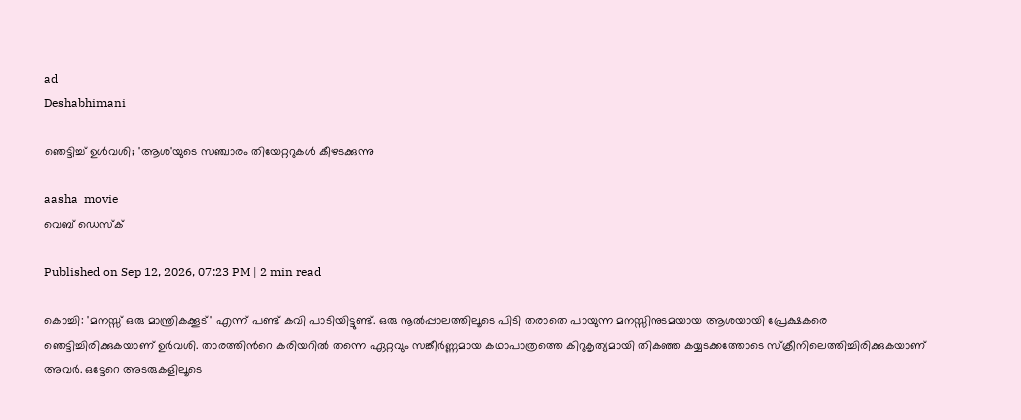ad
Deshabhimani

ഞെട്ടിച്ച് ഉൾവശി; 'ആശ'യുടെ സഞ്ചാരം തിയേറ്ററുകള്‍ കീഴടക്കുന്നു

aasha  movie
വെബ് ഡെസ്ക്

Published on Sep 12, 2026, 07:23 PM | 2 min read

കൊച്ചി: 'മനസ്സ് ഒരു മാന്ത്രികക്കൂട്' എന്ന് പണ്ട് കവി പാടിയിട്ടുണ്ട്. ഒരു നൂൽപ്പാലത്തിലൂടെ പിടി തരാതെ പായുന്ന മനസ്സിനുടമയായ ആശയായി പ്രേക്ഷകരെ ഞെട്ടിച്ചിരിക്കുകയാണ് ഉർവശി. താരത്തിന്‍റെ കരിയറിൽ തന്നെ ഏറ്റവും സങ്കീർണ്ണമായ കഥാപാത്രത്തെ കിറുകൃത്യമായി തികഞ്ഞ കയ്യടക്കത്തോടെ സ്ക്രീനിലെത്തിച്ചിരിക്കുകയാണ് അവ‍ർ. ഒട്ടേറെ അടരുകളിലൂടെ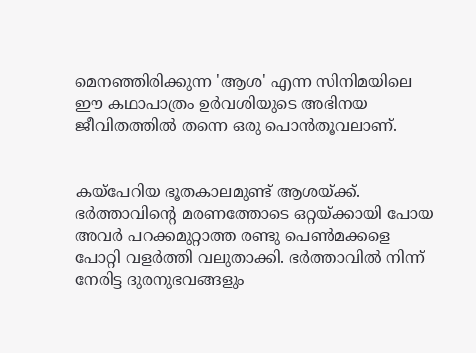മെനഞ്ഞിരിക്കുന്ന 'ആശ' എന്ന സിനിമയിലെ ഈ കഥാപാത്രം ഉർവശിയുടെ അഭിനയ ജീവിതത്തിൽ തന്നെ ഒരു പൊൻതൂവലാണ്.


കയ്പേറിയ ഭൂതകാലമുണ്ട് ആശയ്ക്ക്. ഭർത്താവിന്‍റെ മരണത്തോടെ ഒറ്റയ്ക്കായി പോയ അവർ പറക്കമുറ്റാത്ത രണ്ടു പെൺമക്കളെ പോറ്റി വളർത്തി വലുതാക്കി. ഭർത്താവിൽ നിന്ന് നേരിട്ട ദുരനുഭവങ്ങളും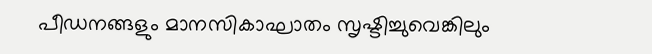പീഡനങ്ങളും മാനസികാഘാതം സൃഷ്ടിച്ചുവെങ്കിലും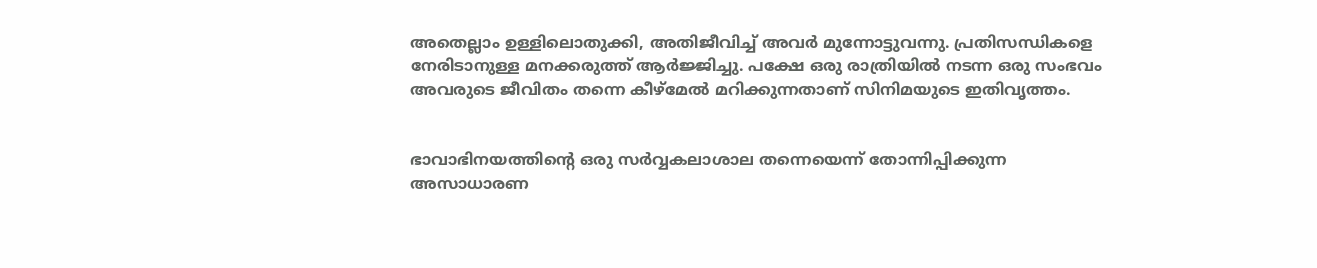അതെല്ലാം ഉള്ളിലൊതുക്കി, അതിജീവിച്ച് അവർ മുന്നോട്ടുവന്നു. പ്രതിസന്ധികളെ നേരിടാനുള്ള മനക്കരുത്ത് ആർജ്ജിച്ചു. പക്ഷേ ഒരു രാത്രിയിൽ നടന്ന ഒരു സംഭവം അവരുടെ ജീവിതം തന്നെ കീഴ്മേൽ മറിക്കുന്നതാണ് സിനിമയുടെ ഇതിവൃത്തം.


ഭാവാഭിനയത്തിന്‍റെ ഒരു സർവ്വകലാശാല തന്നെയെന്ന് തോന്നിപ്പിക്കുന്ന അസാധാരണ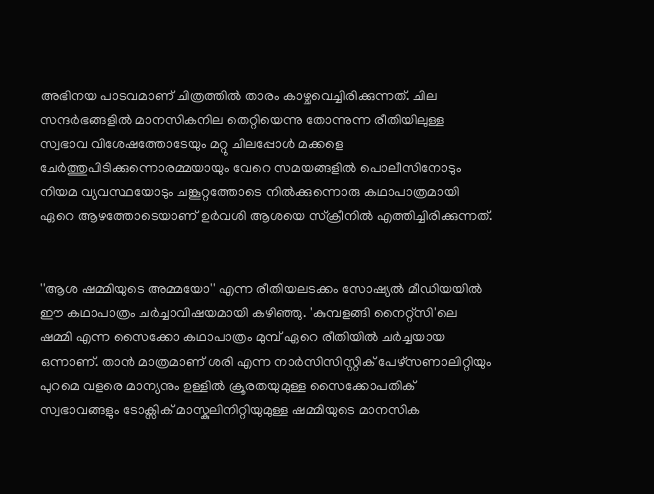അഭിനയ പാടവമാണ് ചിത്രത്തിൽ താരം കാഴ്ചവെച്ചിരിക്കുന്നത്. ചില സന്ദർഭങ്ങളിൽ മാനസികനില തെറ്റിയെന്നു തോന്നുന്ന രീതിയിലുള്ള സ്വഭാവ വിശേഷത്തോടേയും മറ്റു ചിലപ്പോള്‍ മക്കളെ ചേർത്തുപിടിക്കുന്നൊരമ്മയായും വേറെ സമയങ്ങളിൽ പൊലീസിനോടും നിയമ വ്യവസ്ഥയോടും ചങ്കൂറ്റത്തോടെ നിൽക്കുന്നൊരു കഥാപാത്രമായി ഏറെ ആഴത്തോടെയാണ് ഉർവശി ആശയെ സ്ക്രീനിൽ എത്തിച്ചിരിക്കുന്നത്.


''ആശ ഷമ്മിയുടെ അമ്മയോ'' എന്ന രീതിയലടക്കം സോഷ്യൽ മീഡിയയിൽ ഈ കഥാപാത്രം ചർച്ചാവിഷയമായി കഴിഞ്ഞു. 'കുമ്പളങ്ങി നൈറ്റ്സി'ലെ ഷമ്മി എന്ന സൈക്കോ കഥാപാത്രം മുമ്പ് ഏറെ രീതിയിൽ ചർച്ചയായ ഒന്നാണ്. താൻ മാത്രമാണ് ശരി എന്ന നാർസിസിസ്റ്റിക് പേഴ്സണാലിറ്റിയും പുറമെ വളരെ മാന്യനും ഉള്ളിൽ ക്രൂരതയുമുള്ള സൈക്കോപതിക് സ്വഭാവങ്ങളും ടോക്സിക് മാസ്കുലിനിറ്റിയുമുള്ള ഷമ്മിയുടെ മാനസിക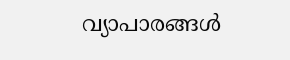വ്യാപാരങ്ങൾ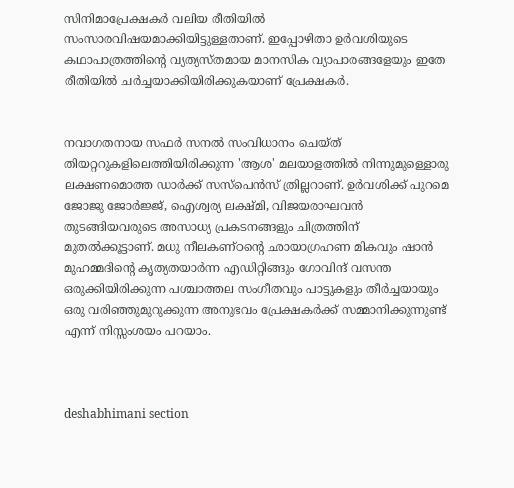സിനിമാപ്രേക്ഷകർ വലിയ രീതിയിൽ സംസാരവിഷയമാക്കിയിട്ടുള്ളതാണ്. ഇപ്പോഴിതാ ഉർവശിയുടെ കഥാപാത്രത്തിന്‍റെ വ്യത്യസ്തമായ മാനസിക വ്യാപാരങ്ങളേയും ഇതേ രീതിയിൽ ചർച്ചയാക്കിയിരിക്കുകയാണ് പ്രേക്ഷകർ.


നവാഗതനായ സഫർ സനൽ സംവിധാനം ചെയ്ത് തിയറ്ററുകളിലെത്തിയിരിക്കുന്ന 'ആശ' മലയാളത്തിൽ നിന്നുമുള്ളൊരു ലക്ഷണമൊത്ത ഡാർക്ക് സസ്പെൻസ് ത്രില്ലറാണ്. ഉർവശിക്ക് പുറമെ ജോജു ജോർജ്ജ്, ഐശ്വര്യ ലക്ഷ്മി, വിജയരാഘവൻ തുടങ്ങിയവരുടെ അസാധ്യ പ്രകടനങ്ങളും ചിത്രത്തിന് മുതൽക്കൂട്ടാണ്. മധു നീലകണ്ഠന്‍റെ ഛായാഗ്രഹണ മികവും ഷാൻ മുഹമ്മദിന്‍റെ കൃത്യതയാർന്ന എഡിറ്റിങ്ങും ഗോവിന്ദ് വസന്ത ഒരുക്കിയിരിക്കുന്ന പശ്ചാത്തല സംഗീതവും പാട്ടുകളും തീർച്ചയായും ഒരു വരിഞ്ഞുമുറുക്കുന്ന അനുഭവം പ്രേക്ഷകർക്ക് സമ്മാനിക്കുന്നുണ്ട് എന്ന് നിസ്സംശയം പറയാം.



deshabhimani section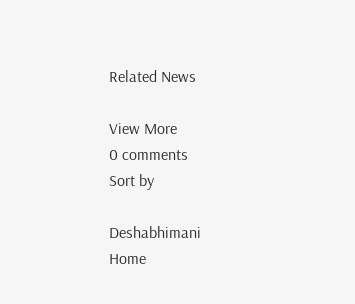Related News

View More
0 comments
Sort by

Deshabhimani
Home